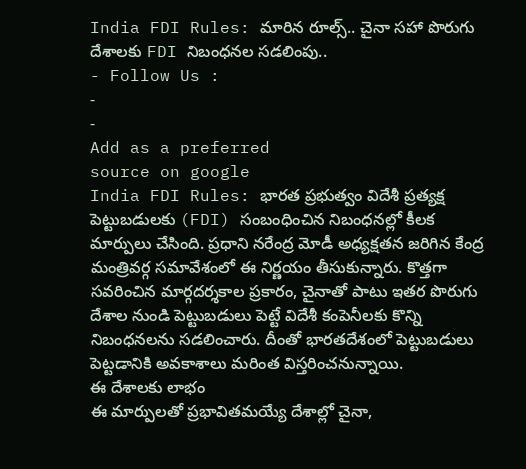India FDI Rules: మారిన రూల్స్.. చైనా సహా పొరుగు దేశాలకు FDI నిబంధనల సడలింపు..
- Follow Us :
-
-
Add as a preferred
source on google
India FDI Rules: భారత ప్రభుత్వం విదేశీ ప్రత్యక్ష పెట్టుబడులకు (FDI) సంబంధించిన నిబంధనల్లో కీలక మార్పులు చేసింది. ప్రధాని నరేంద్ర మోడీ అధ్యక్షతన జరిగిన కేంద్ర మంత్రివర్గ సమావేశంలో ఈ నిర్ణయం తీసుకున్నారు. కొత్తగా సవరించిన మార్గదర్శకాల ప్రకారం, చైనాతో పాటు ఇతర పొరుగు దేశాల నుండి పెట్టుబడులు పెట్టే విదేశీ కంపెనీలకు కొన్ని నిబంధనలను సడలించారు. దీంతో భారతదేశంలో పెట్టుబడులు పెట్టడానికి అవకాశాలు మరింత విస్తరించనున్నాయి.
ఈ దేశాలకు లాభం
ఈ మార్పులతో ప్రభావితమయ్యే దేశాల్లో చైనా,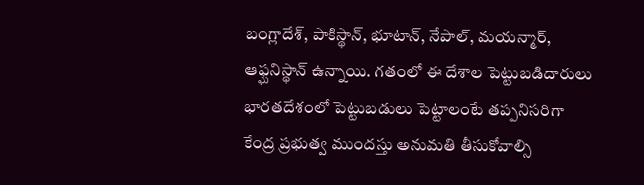బంగ్లాదేశ్, పాకిస్థాన్, భూటాన్, నేపాల్, మయన్మార్, ఆఫ్ఘనిస్థాన్ ఉన్నాయి. గతంలో ఈ దేశాల పెట్టుబడిదారులు భారతదేశంలో పెట్టుబడులు పెట్టాలంటే తప్పనిసరిగా కేంద్ర ప్రభుత్వ ముందస్తు అనుమతి తీసుకోవాల్సి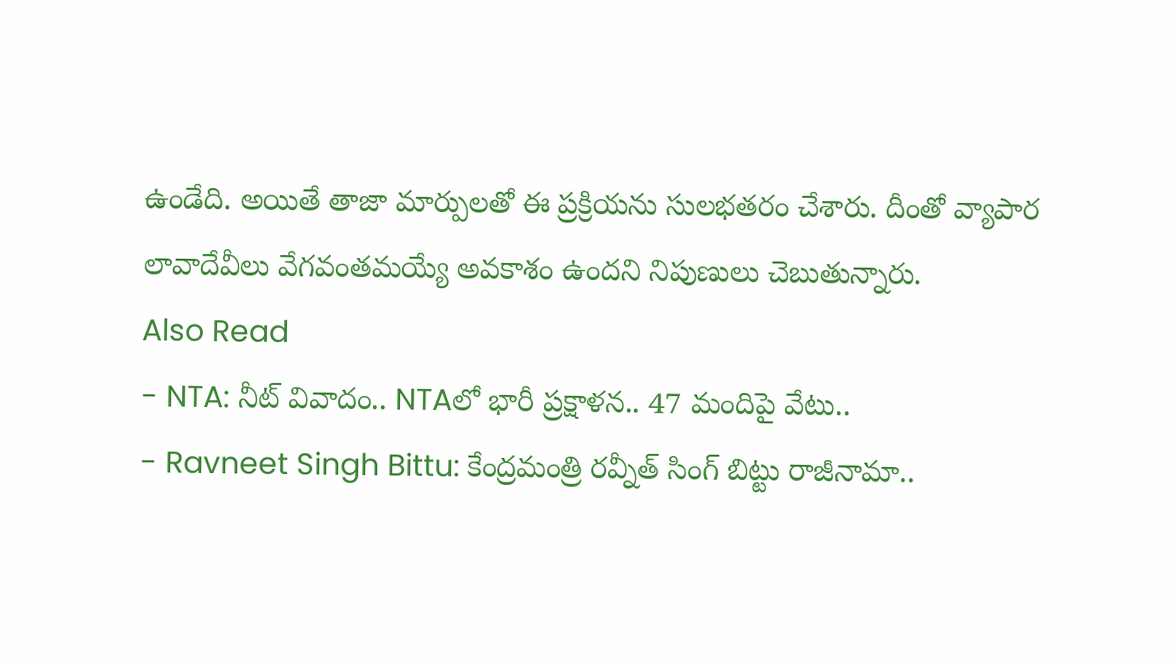ఉండేది. అయితే తాజా మార్పులతో ఈ ప్రక్రియను సులభతరం చేశారు. దీంతో వ్యాపార లావాదేవీలు వేగవంతమయ్యే అవకాశం ఉందని నిపుణులు చెబుతున్నారు.
Also Read
- NTA: నీట్ వివాదం.. NTAలో భారీ ప్రక్షాళన.. 47 మందిపై వేటు..
- Ravneet Singh Bittu: కేంద్రమంత్రి రవ్నీత్ సింగ్ బిట్టు రాజీనామా..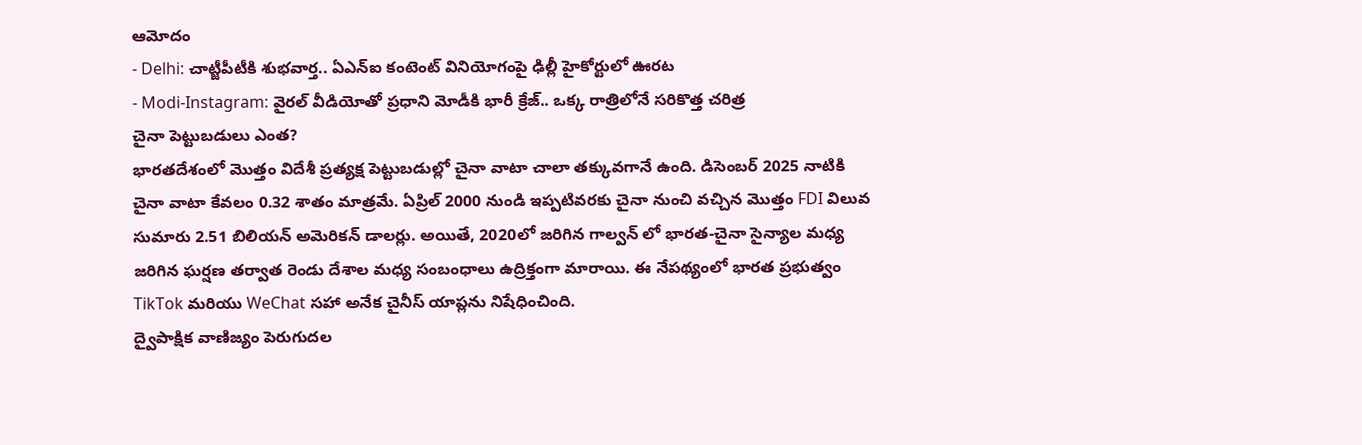ఆమోదం
- Delhi: చాట్జీపీటీకి శుభవార్త.. ఏఎన్ఐ కంటెంట్ వినియోగంపై ఢిల్లీ హైకోర్టులో ఊరట
- Modi-Instagram: వైరల్ వీడియోతో ప్రధాని మోడీకి భారీ క్రేజ్.. ఒక్క రాత్రిలోనే సరికొత్త చరిత్ర
చైనా పెట్టుబడులు ఎంత?
భారతదేశంలో మొత్తం విదేశీ ప్రత్యక్ష పెట్టుబడుల్లో చైనా వాటా చాలా తక్కువగానే ఉంది. డిసెంబర్ 2025 నాటికి చైనా వాటా కేవలం 0.32 శాతం మాత్రమే. ఏప్రిల్ 2000 నుండి ఇప్పటివరకు చైనా నుంచి వచ్చిన మొత్తం FDI విలువ సుమారు 2.51 బిలియన్ అమెరికన్ డాలర్లు. అయితే, 2020లో జరిగిన గాల్వన్ లో భారత-చైనా సైన్యాల మధ్య జరిగిన ఘర్షణ తర్వాత రెండు దేశాల మధ్య సంబంధాలు ఉద్రిక్తంగా మారాయి. ఈ నేపథ్యంలో భారత ప్రభుత్వం TikTok మరియు WeChat సహా అనేక చైనీస్ యాప్లను నిషేధించింది.
ద్వైపాక్షిక వాణిజ్యం పెరుగుదల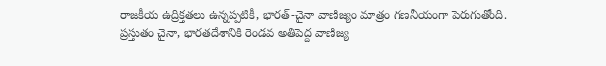రాజకీయ ఉద్రిక్తతలు ఉన్నప్పటికీ, భారత్-చైనా వాణిజ్యం మాత్రం గణనీయంగా పెరుగుతోంది. ప్రస్తుతం చైనా, భారతదేశానికి రెండవ అతిపెద్ద వాణిజ్య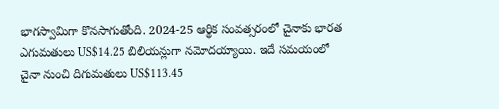భాగస్వామిగా కొనసాగుతోంది. 2024-25 ఆర్థిక సంవత్సరంలో చైనాకు భారత ఎగుమతులు US$14.25 బిలియన్లుగా నమోదయ్యాయి. ఇదే సమయంలో చైనా నుంచి దిగుమతులు US$113.45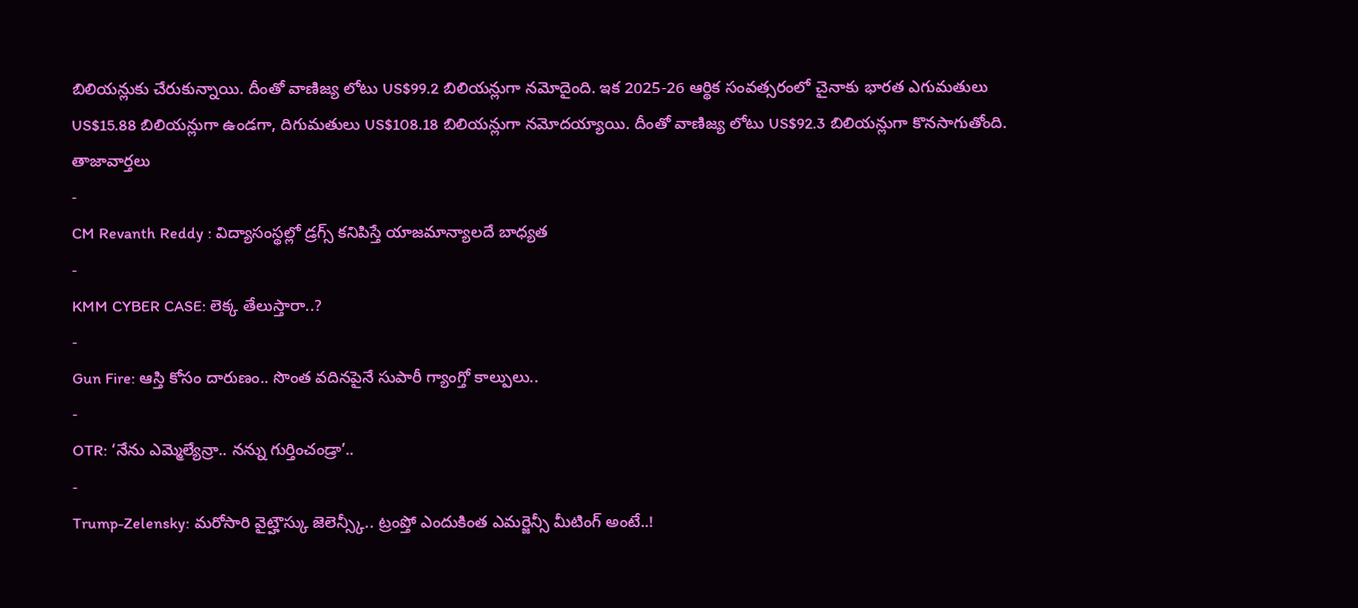బిలియన్లుకు చేరుకున్నాయి. దీంతో వాణిజ్య లోటు US$99.2 బిలియన్లుగా నమోదైంది. ఇక 2025-26 ఆర్థిక సంవత్సరంలో చైనాకు భారత ఎగుమతులు US$15.88 బిలియన్లుగా ఉండగా, దిగుమతులు US$108.18 బిలియన్లుగా నమోదయ్యాయి. దీంతో వాణిజ్య లోటు US$92.3 బిలియన్లుగా కొనసాగుతోంది.
తాజావార్తలు
-
CM Revanth Reddy : విద్యాసంస్థల్లో డ్రగ్స్ కనిపిస్తే యాజమాన్యాలదే బాధ్యత
-
KMM CYBER CASE: లెక్క తేలుస్తారా..?
-
Gun Fire: ఆస్తి కోసం దారుణం.. సొంత వదినపైనే సుపారీ గ్యాంగ్తో కాల్పులు..
-
OTR: ‘నేను ఎమ్మెల్యేన్రా.. నన్ను గుర్తించండ్రా’..
-
Trump-Zelensky: మరోసారి వైట్హౌస్కు జెలెన్స్కీ.. ట్రంప్తో ఎందుకింత ఎమర్జెన్సీ మీటింగ్ అంటే..!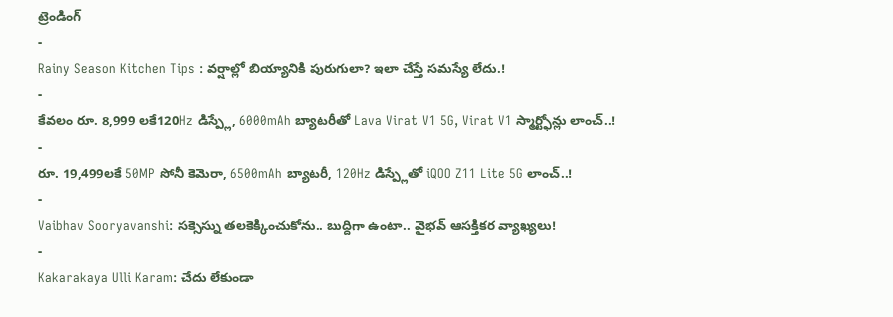ట్రెండింగ్
-
Rainy Season Kitchen Tips : వర్షాల్లో బియ్యానికి పురుగులా? ఇలా చేస్తే సమస్యే లేదు.!
-
కేవలం రూ. 8,999 లకే120Hz డిస్ప్లే, 6000mAh బ్యాటరీతో Lava Virat V1 5G, Virat V1 స్మార్ట్ఫోన్లు లాంచ్..!
-
రూ. 19,499లకే 50MP సోనీ కెమెరా, 6500mAh బ్యాటరీ, 120Hz డిస్ప్లేతో iQOO Z11 Lite 5G లాంచ్..!
-
Vaibhav Sooryavanshi: సక్సెస్ను తలకెక్కించుకోను.. బుద్దిగా ఉంటా.. వైభవ్ ఆసక్తికర వ్యాఖ్యలు!
-
Kakarakaya Ulli Karam: చేదు లేకుండా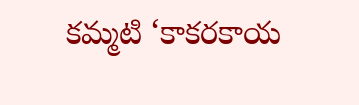కమ్మటి ‘కాకరకాయ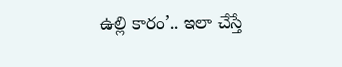ఉల్లి కారం’.. ఇలా చేస్తే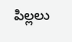పిల్లలు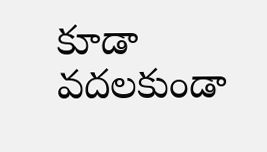కూడా వదలకుండా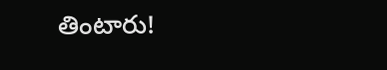తింటారు!